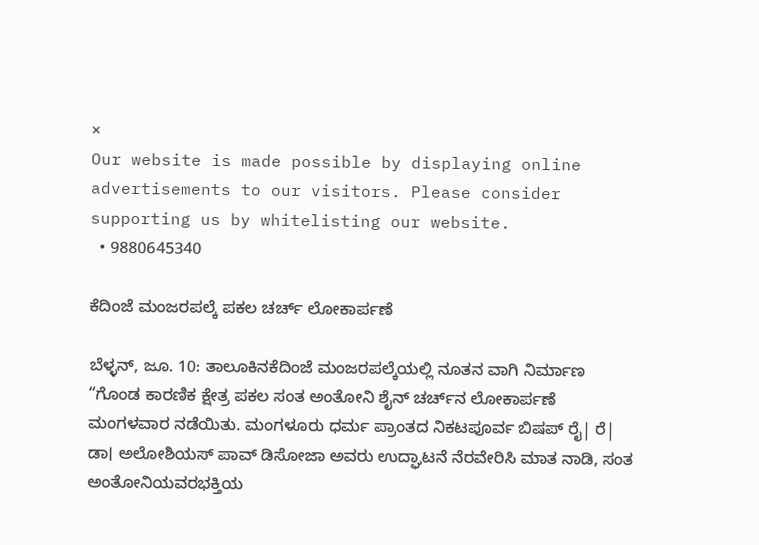×
Our website is made possible by displaying online advertisements to our visitors. Please consider supporting us by whitelisting our website.
  • 9880645340

ಕೆದಿಂಜೆ ಮಂಜರಪಲ್ಕೆ ಪಕಲ ಚರ್ಚ್ ಲೋಕಾರ್ಪಣೆ

ಬೆಳ್ಳನ್, ಜೂ. 10: ತಾಲೂಕಿನಕೆದಿಂಜೆ ಮಂಜರಪಲ್ಕೆಯಲ್ಲಿ ನೂತನ ವಾಗಿ ನಿರ್ಮಾಣ “ಗೊಂಡ ಕಾರಣಿಕ ಕ್ಷೇತ್ರ ಪಕಲ ಸಂತ ಅಂತೋನಿ ಶೈನ್ ಚರ್ಚ್‌ನ ಲೋಕಾರ್ಪಣೆ ಮಂಗಳವಾರ ನಡೆಯಿತು. ಮಂಗಳೂರು ಧರ್ಮ ಪ್ರಾಂತದ ನಿಕಟಪೂರ್ವ ಬಿಷಪ್ ರೈ| ರೆ| ಡಾ। ಅಲೋಶಿಯಸ್ ಪಾವ್ ಡಿಸೋಜಾ ಅವರು ಉದ್ಘಾಟನೆ ನೆರವೇರಿಸಿ ಮಾತ ನಾಡಿ, ಸಂತ ಅಂತೋನಿಯವರಭಕ್ತಿಯ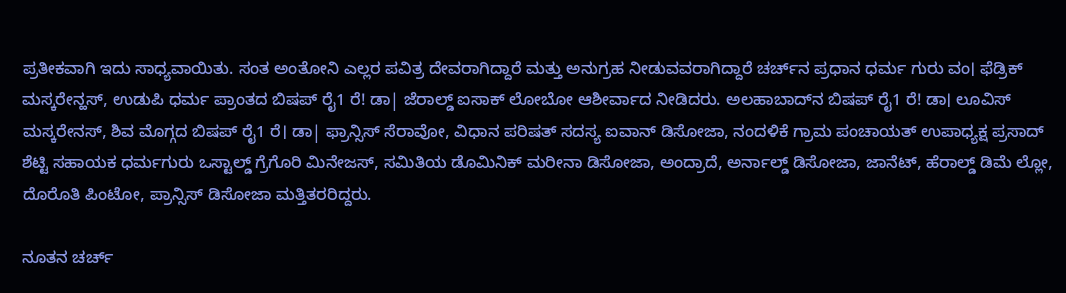ಪ್ರತೀಕವಾಗಿ ಇದು ಸಾಧ್ಯವಾಯಿತು. ಸಂತ ಅಂತೋನಿ ಎಲ್ಲರ ಪವಿತ್ರ ದೇವರಾಗಿದ್ದಾರೆ ಮತ್ತು ಅನುಗ್ರಹ ನೀಡುವವರಾಗಿದ್ದಾರೆ ಚರ್ಚ್‌ನ ಪ್ರಧಾನ ಧರ್ಮ ಗುರು ವಂ। ಫೆಡ್ರಿಕ್ ಮಸ್ಕರೇನ್ಹಸ್, ಉಡುಪಿ ಧರ್ಮ ಪ್ರಾಂತದ ಬಿಷಪ್ ರೈ1 ರೆ! ಡಾ| ಜೆರಾಲ್ಡ್ ಐಸಾಕ್ ಲೋಬೋ ಆಶೀರ್ವಾದ ನೀಡಿದರು. ಅಲಹಾಬಾದ್‌ನ ಬಿಷಪ್ ರೈ1 ರೆ! ಡಾ। ಲೂವಿಸ್ ಮಸ್ಕರೇನಸ್, ಶಿವ ಮೊಗ್ಗದ ಬಿಷಪ್ ರೈ1 ರೆ। ಡಾ| ಫ್ರಾನ್ಸಿಸ್ ಸೆರಾವೋ, ವಿಧಾನ ಪರಿಷತ್ ಸದಸ್ಯ ಐವಾನ್ ಡಿಸೋಜಾ, ನಂದಳಿಕೆ ಗ್ರಾಮ ಪಂಚಾಯತ್ ಉಪಾಧ್ಯಕ್ಷ ಪ್ರಸಾದ್ ಶೆಟ್ಟಿ ಸಹಾಯಕ ಧರ್ಮಗುರು ಒಸ್ಟಾಲ್ಡ್ ಗ್ರೆಗೊರಿ ಮಿನೇಜಸ್, ಸಮಿತಿಯ ಡೊಮಿನಿಕ್ ಮರೀನಾ ಡಿಸೋಜಾ, ಅಂದ್ರಾದೆ, ಅರ್ನಾಲ್ಡ್ ಡಿಸೋಜಾ, ಜಾನೆಟ್, ಹೆರಾಲ್ಡ್‌ ಡಿಮೆ ಲ್ಲೋ, ದೊರೊತಿ ಪಿಂಟೋ, ಪ್ರಾನ್ಸಿಸ್ ಡಿಸೋಜಾ ಮತ್ತಿತರರಿದ್ದರು.

ನೂತನ ಚರ್ಚ್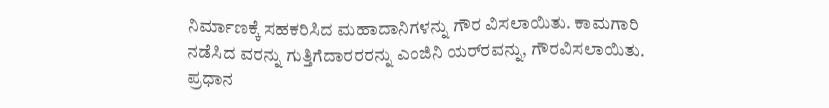ನಿರ್ಮಾಣಕ್ಕೆ ಸಹಕರಿಸಿದ ಮಹಾದಾನಿಗಳನ್ನು ಗೌರ ವಿಸಲಾಯಿತು. ಕಾಮಗಾರಿ ನಡೆಸಿದ ವರನ್ನು ಗುತ್ತಿಗೆದಾರರರನ್ನು ಎಂಜಿನಿ ಯರ್‌ರವನ್ನು, ಗೌರವಿಸಲಾಯಿತು. ಪ್ರಧಾನ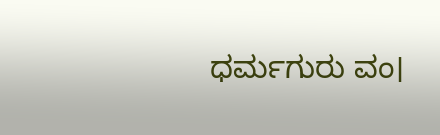ಧರ್ಮಗುರು ವಂ।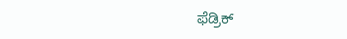ಫೆಡ್ರಿಕ್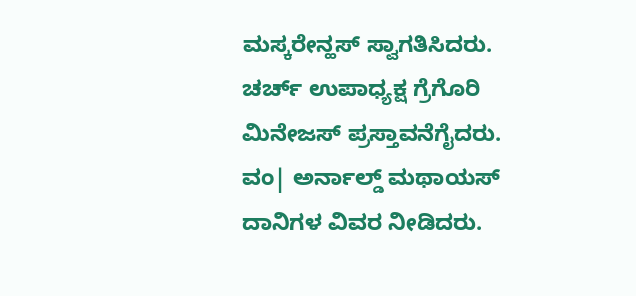ಮಸ್ಕರೇನ್ಹಸ್ ಸ್ವಾಗತಿಸಿದರು. ಚರ್ಚ್ ಉಪಾಧ್ಯಕ್ಷ ಗ್ರೆಗೊರಿ ಮಿನೇಜಸ್ ಪ್ರಸ್ತಾವನೆಗೈದರು. ವಂ| ಅರ್ನಾಲ್ಡ್ ಮಥಾಯಸ್ ದಾನಿಗಳ ವಿವರ ನೀಡಿದರು.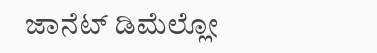ಜಾನೆಟ್ ಡಿಮೆಲ್ಲೋ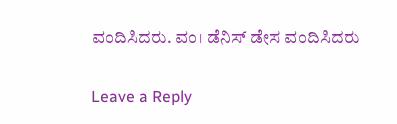ವಂದಿಸಿದರು. ವಂ। ಡೆನಿಸ್ ಡೇಸ ವಂದಿಸಿದರು

Leave a Reply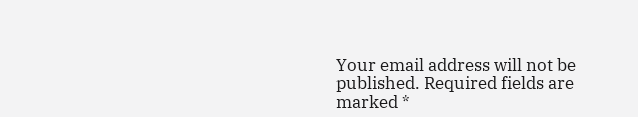Your email address will not be published. Required fields are marked *